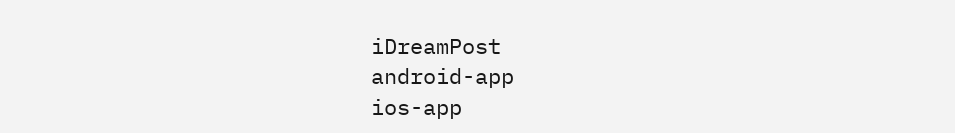iDreamPost
android-app
ios-app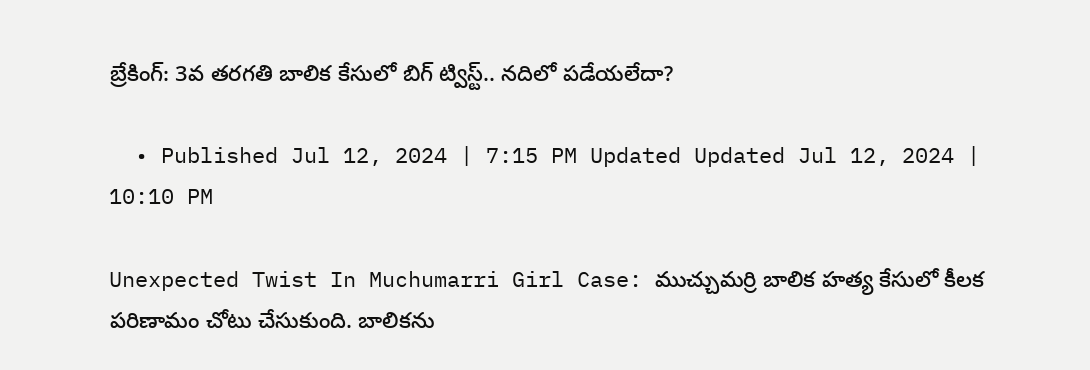బ్రేకింగ్: 3వ తరగతి బాలిక కేసులో బిగ్ ట్విస్ట్.. నదిలో పడేయలేదా?

  • Published Jul 12, 2024 | 7:15 PM Updated Updated Jul 12, 2024 | 10:10 PM

Unexpected Twist In Muchumarri Girl Case: ముచ్చుమర్రి బాలిక హత్య కేసులో కీలక పరిణామం చోటు చేసుకుంది. బాలికను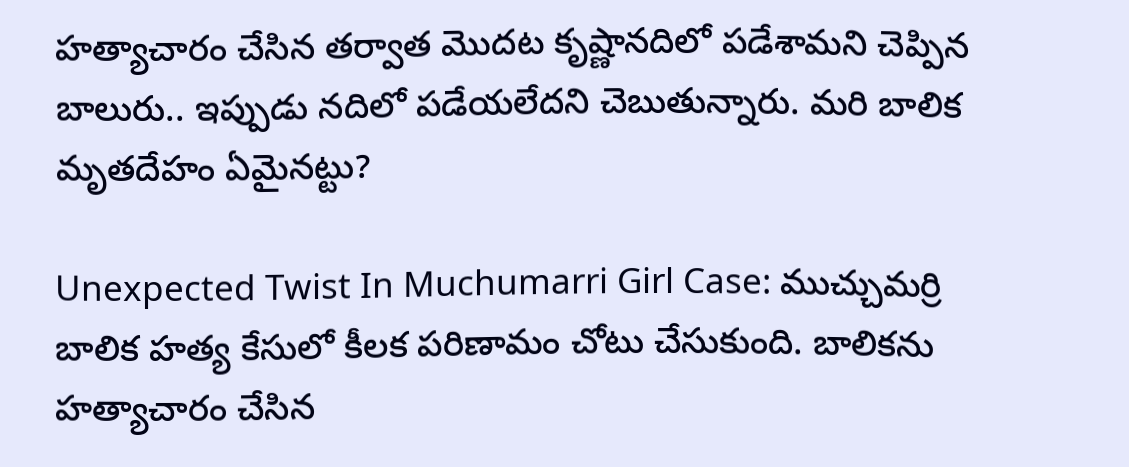హత్యాచారం చేసిన తర్వాత మొదట కృష్ణానదిలో పడేశామని చెప్పిన బాలురు.. ఇప్పుడు నదిలో పడేయలేదని చెబుతున్నారు. మరి బాలిక మృతదేహం ఏమైనట్టు?

Unexpected Twist In Muchumarri Girl Case: ముచ్చుమర్రి బాలిక హత్య కేసులో కీలక పరిణామం చోటు చేసుకుంది. బాలికను హత్యాచారం చేసిన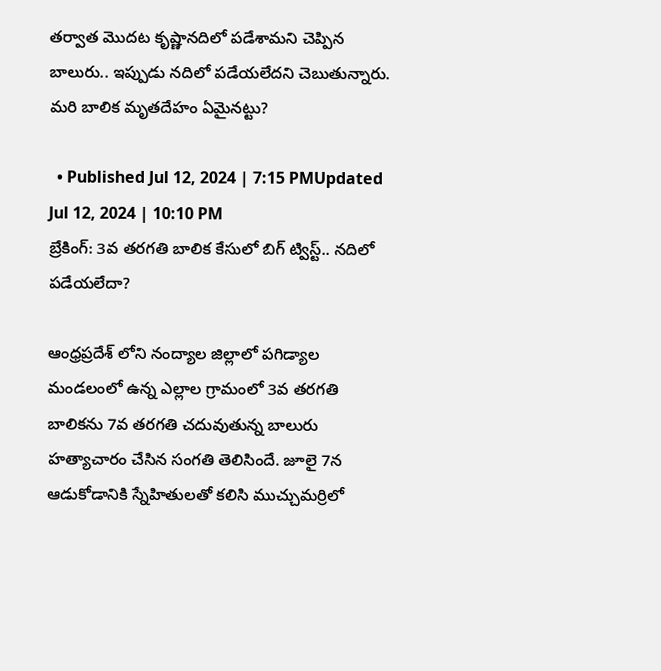తర్వాత మొదట కృష్ణానదిలో పడేశామని చెప్పిన బాలురు.. ఇప్పుడు నదిలో పడేయలేదని చెబుతున్నారు. మరి బాలిక మృతదేహం ఏమైనట్టు?

  • Published Jul 12, 2024 | 7:15 PMUpdated Jul 12, 2024 | 10:10 PM
బ్రేకింగ్: 3వ తరగతి బాలిక కేసులో బిగ్ ట్విస్ట్.. నదిలో పడేయలేదా?

ఆంధ్రప్రదేశ్ లోని నంద్యాల జిల్లాలో పగిడ్యాల మండలంలో ఉన్న ఎల్లాల గ్రామంలో 3వ తరగతి బాలికను 7వ తరగతి చదువుతున్న బాలురు హత్యాచారం చేసిన సంగతి తెలిసిందే. జూలై 7న ఆడుకోడానికి స్నేహితులతో కలిసి ముచ్చుమర్రిలో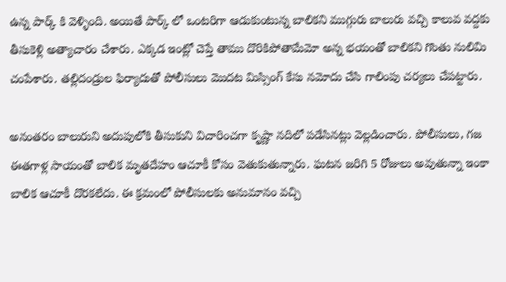ఉన్న పార్క్ కి వెళ్ళింది. అయితే పార్క్ లో ఒంటరిగా ఆడుకుంటున్న బాలికని ముగ్గురు బాలురు వచ్చి కాలువ వద్దకు తీసుకెళ్లి అత్యాచారం చేశారు. ఎక్కడ ఇంట్లో చెప్తే తాము దొరికిపోతామేమో అన్న భయంతో బాలికని గొంతు నులిమి చంపేశారు. తల్లిదండ్రుల ఫిర్యాదుతో పోలీసులు మొదట మిస్సింగ్ కేసు నమోదు చేసి గాలింపు చర్యలు చేపట్టారు.

అనంతరం బాలురుని అదుపులోకి తీసుకుని విచారించగా కృష్ణా నదిలో పడేసినట్లు వెల్లడించారు. పోలీసులు, గజ ఈతగాళ్ల సాయంతో బాలిక మృతదేహం ఆచూకీ కోసం వెతుకుతున్నారు. ఘటన జరిగి 5 రోజులు అవుతున్నా ఇంకా బాలిక ఆచూకీ దొరకలేదు. ఈ క్రమంలో పోలీసులకు అనుమానం వచ్చి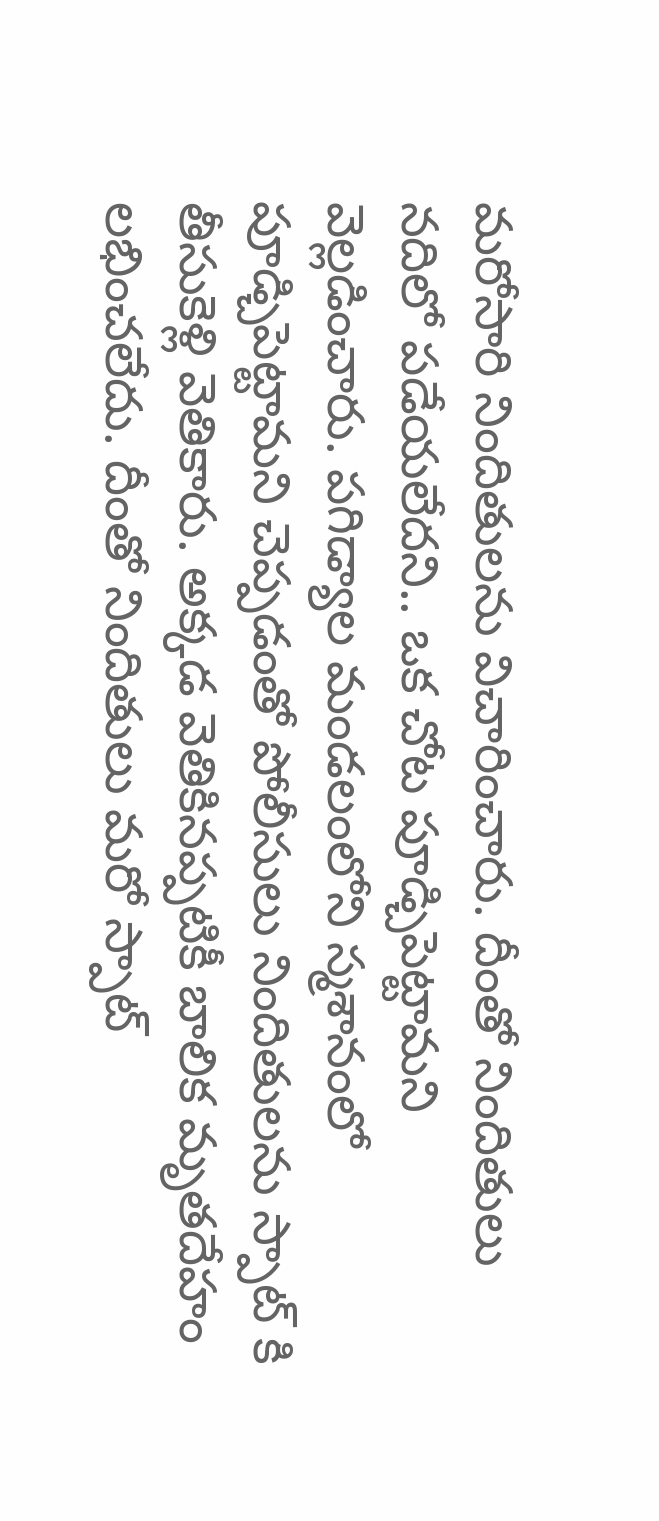మరోసారి నిందితులను విచారించారు. దీంతో నిందితులు నదిలో పడేయలేదని.. ఒక చోట పూడ్చిపెట్టామని వెల్లడించారు. పగిడ్యాల మండలంలోని స్మశానంలో పూడ్చిపెట్టామని చెప్పడంతో పోలీసులు నిందితులను స్పాట్ కి తీసుకెళ్లి వెతికారు. అక్కడ వెతికినప్పటికీ బాలిక మృతదేహం లభించలేదు. దీంతో నిందితులు మరో స్పాట్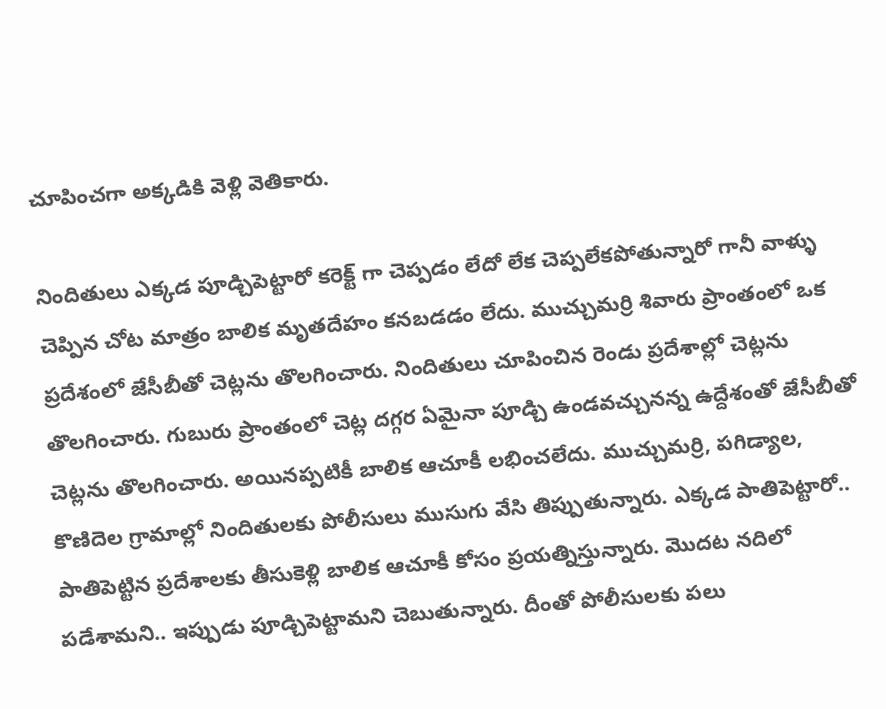చూపించగా అక్కడికి వెళ్లి వెతికారు.

నిందితులు ఎక్కడ పూడ్చిపెట్టారో కరెక్ట్ గా చెప్పడం లేదో లేక చెప్పలేకపోతున్నారో గానీ వాళ్ళు చెప్పిన చోట మాత్రం బాలిక మృతదేహం కనబడడం లేదు. ముచ్చుమర్రి శివారు ప్రాంతంలో ఒక ప్రదేశంలో జేసీబీతో చెట్లను తొలగించారు. నిందితులు చూపించిన రెండు ప్రదేశాల్లో చెట్లను తొలగించారు. గుబురు ప్రాంతంలో చెట్ల దగ్గర ఏమైనా పూడ్చి ఉండవచ్చునన్న ఉద్దేశంతో జేసీబీతో చెట్లను తొలగించారు. అయినప్పటికీ బాలిక ఆచూకీ లభించలేదు. ముచ్చుమర్రి, పగిడ్యాల, కొణిదెల గ్రామాల్లో నిందితులకు పోలీసులు ముసుగు వేసి తిప్పుతున్నారు. ఎక్కడ పాతిపెట్టారో.. పాతిపెట్టిన ప్రదేశాలకు తీసుకెళ్లి బాలిక ఆచూకీ కోసం ప్రయత్నిస్తున్నారు. మొదట నదిలో పడేశామని.. ఇప్పుడు పూడ్చిపెట్టామని చెబుతున్నారు. దీంతో పోలీసులకు పలు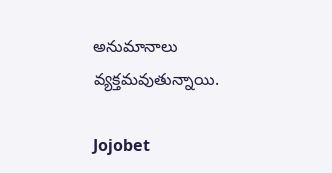అనుమానాలు వ్యక్తమవుతున్నాయి.

Jojobet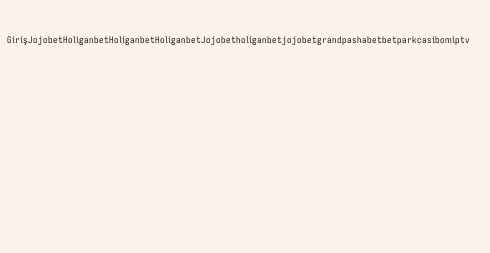GirişJojobetHoliganbetHoliganbetHoliganbetJojobetholiganbetjojobetgrandpashabetbetparkcasibomiptv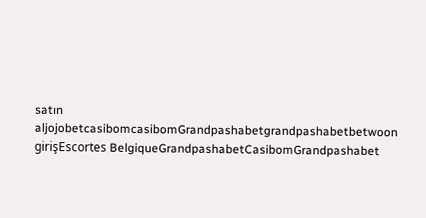satın aljojobetcasibomcasibomGrandpashabetgrandpashabetbetwoon girişEscortes BelgiqueGrandpashabetCasibomGrandpashabet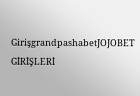GirişgrandpashabetJOJOBET GİRİŞLERİ